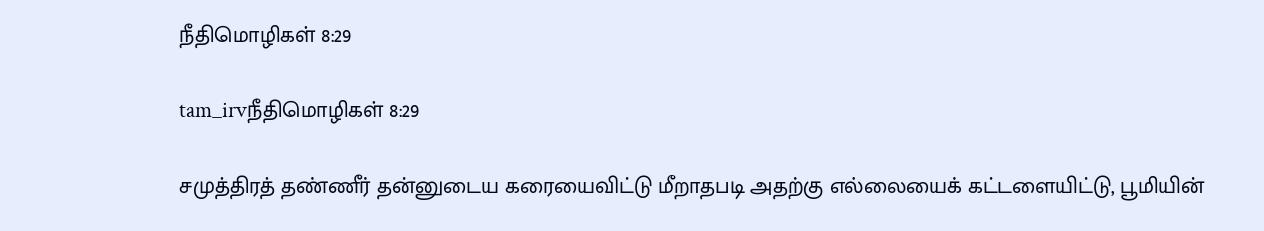நீதிமொழிகள் 8:29

tam_irvநீதிமொழிகள் 8:29

சமுத்திரத் தண்ணீர் தன்னுடைய கரையைவிட்டு மீறாதபடி அதற்கு எல்லையைக் கட்டளையிட்டு, பூமியின்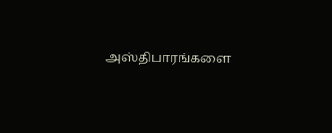அஸ்திபாரங்களை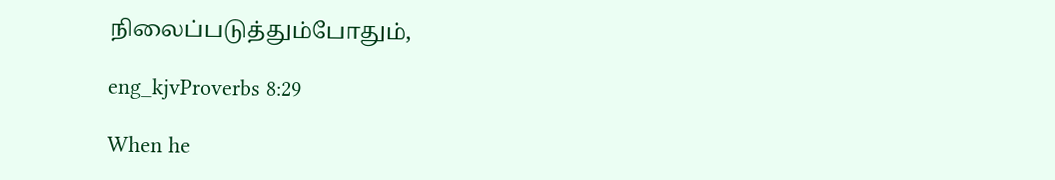நிலைப்படுத்தும்போதும்,

eng_kjvProverbs 8:29

When he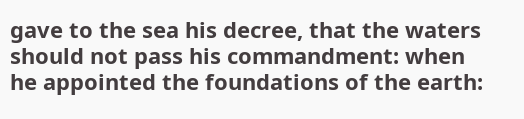gave to the sea his decree, that the waters should not pass his commandment: when he appointed the foundations of the earth: